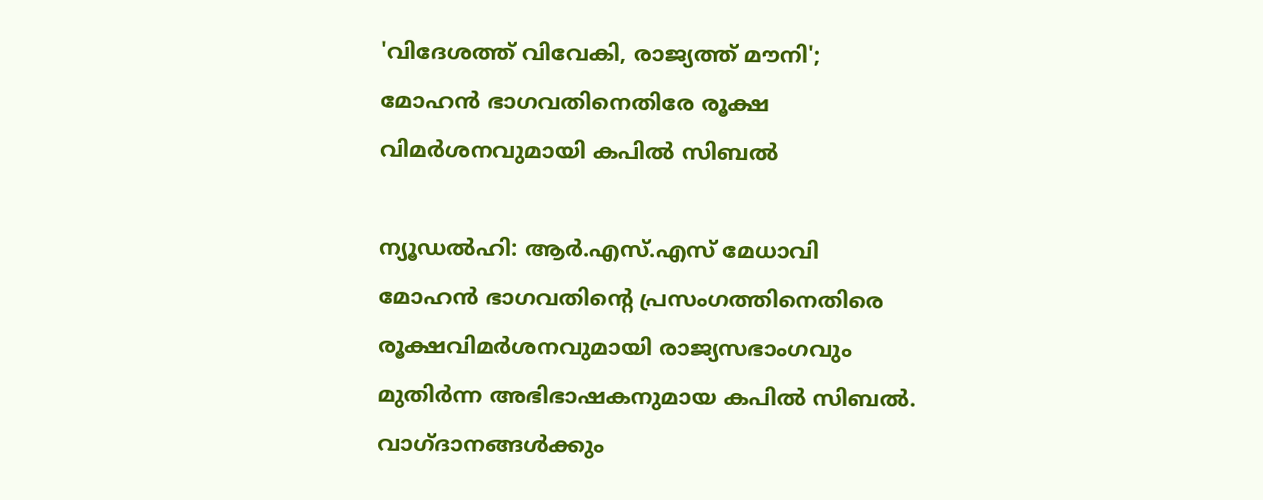'വിദേശത്ത് വിവേകി, രാജ്യത്ത് മൗനി'; മോഹൻ ഭാഗവതിനെതിരേ രൂക്ഷ വിമർശനവുമായി കപിൽ സിബൽ

ന്യൂഡൽഹി: ആർ.എസ്.എസ് മേധാവി മോഹൻ ഭാഗവതിന്റെ പ്രസംഗത്തിനെതിരെ രൂക്ഷവിമർശനവുമായി രാജ്യസഭാംഗവും മുതിർന്ന അഭിഭാഷകനുമായ കപിൽ സിബൽ. വാഗ്ദാനങ്ങൾക്കും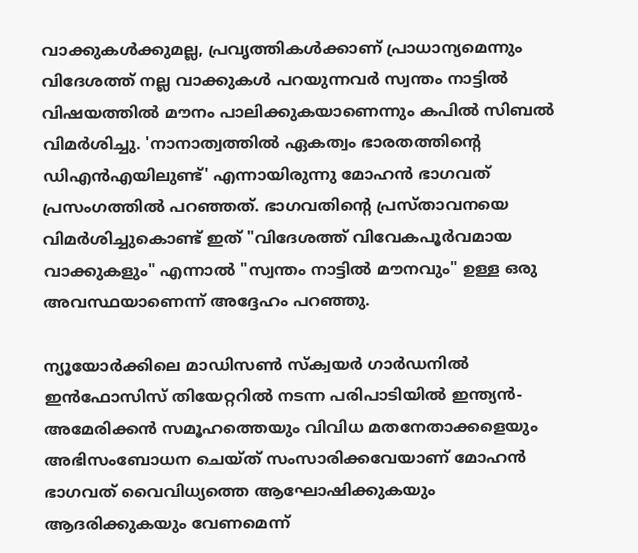വാക്കുകൾക്കുമല്ല, പ്രവൃത്തികൾക്കാണ് പ്രാധാന്യമെന്നും വിദേശത്ത് നല്ല വാക്കുകൾ പറയുന്നവർ സ്വന്തം നാട്ടിൽ വിഷയത്തിൽ മൗനം പാലിക്കുകയാണെന്നും കപിൽ സിബൽ വിമർശിച്ചു. 'നാനാത്വത്തിൽ ഏകത്വം ഭാരതത്തിന്റെ ഡിഎൻഎയിലുണ്ട്' എന്നായിരുന്നു മോഹൻ ഭാഗവത് പ്രസംഗത്തിൽ പറഞ്ഞത്. ഭാഗവതിന്റെ പ്രസ്താവനയെ വിമർശിച്ചുകൊണ്ട് ഇത് "വിദേശത്ത് വിവേകപൂർവമായ വാക്കുകളും" എന്നാൽ "സ്വന്തം നാട്ടിൽ മൗനവും" ഉള്ള ഒരു അവസ്ഥയാണെന്ന് അദ്ദേഹം പറഞ്ഞു.

ന്യൂയോർക്കിലെ മാഡിസൺ സ്‌ക്വയർ ഗാർഡനിൽ ഇൻഫോസിസ് തിയേറ്ററിൽ നടന്ന പരിപാടിയിൽ ഇന്ത്യൻ-അമേരിക്കൻ സമൂഹത്തെയും വിവിധ മതനേതാക്കളെയും അഭിസംബോധന ചെയ്ത് സംസാരിക്കവേയാണ് മോഹൻ ഭാഗവത് വൈവിധ്യത്തെ ആഘോഷിക്കുകയും ആദരിക്കുകയും വേണമെന്ന്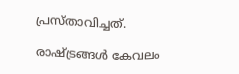പ്രസ്താവിച്ചത്.

രാഷ്ട്രങ്ങൾ കേവലം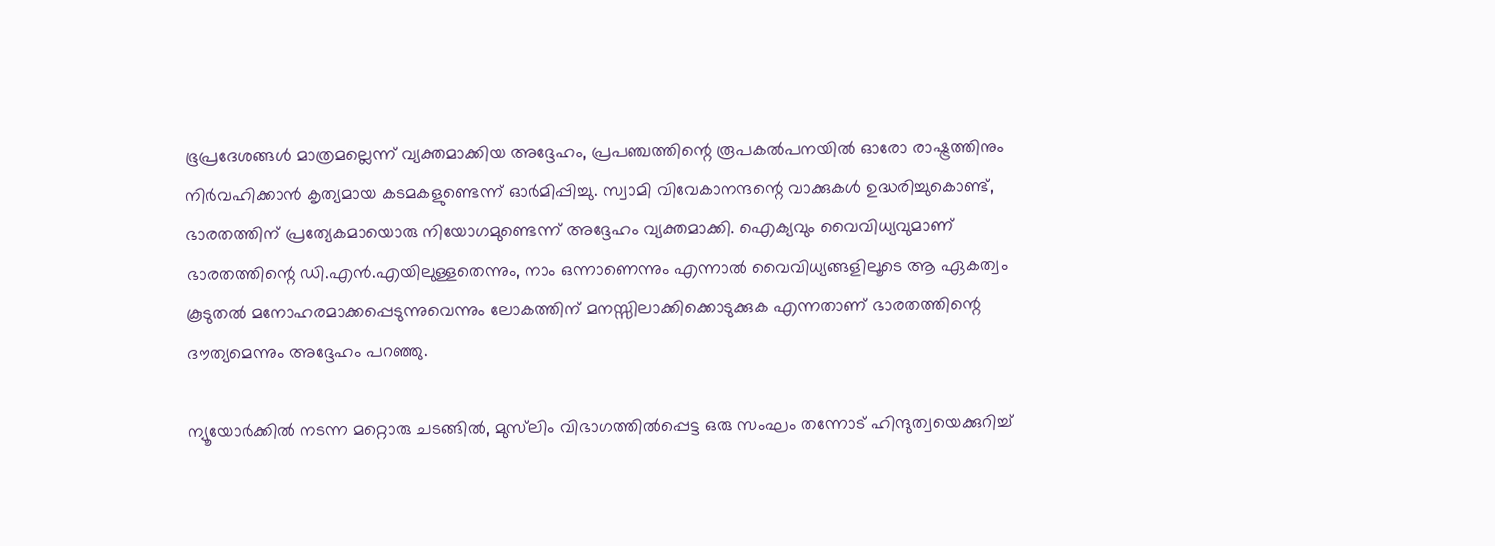ഭൂപ്രദേശങ്ങൾ മാത്രമല്ലെന്ന് വ്യക്തമാക്കിയ അദ്ദേഹം, പ്രപഞ്ചത്തിന്റെ രൂപകൽപനയിൽ ഓരോ രാഷ്ട്രത്തിനും നിർവഹിക്കാൻ കൃത്യമായ കടമകളുണ്ടെന്ന് ഓർമിപ്പിച്ചു. സ്വാമി വിവേകാനന്ദന്റെ വാക്കുകൾ ഉദ്ധരിച്ചുകൊണ്ട്, ഭാരതത്തിന് പ്രത്യേകമായൊരു നിയോഗമുണ്ടെന്ന് അദ്ദേഹം വ്യക്തമാക്കി. ഐക്യവും വൈവിധ്യവുമാണ് ഭാരതത്തിന്റെ ഡി.എൻ.എയിലുള്ളതെന്നും, നാം ഒന്നാണെന്നും എന്നാൽ വൈവിധ്യങ്ങളിലൂടെ ആ ഏകത്വം കൂടുതൽ മനോഹരമാക്കപ്പെടുന്നുവെന്നും ലോകത്തിന് മനസ്സിലാക്കിക്കൊടുക്കുക എന്നതാണ് ഭാരതത്തിന്റെ ദൗത്യമെന്നും അദ്ദേഹം പറഞ്ഞു.

ന്യൂയോർക്കിൽ നടന്ന മറ്റൊരു ചടങ്ങിൽ, മുസ്‌ലിം വിഭാഗത്തിൽപ്പെട്ട ഒരു സംഘം തന്നോട് ഹിന്ദുത്വയെക്കുറിച്ച്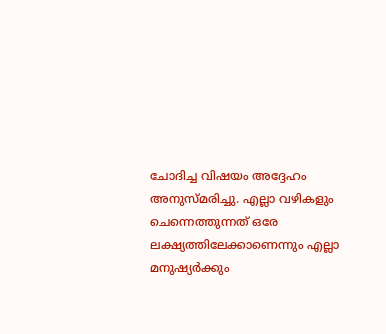ചോദിച്ച വിഷയം അദ്ദേഹം അനുസ്മരിച്ചു. എല്ലാ വഴികളും ചെന്നെത്തുന്നത് ഒരേ ലക്ഷ്യത്തിലേക്കാണെന്നും എല്ലാ മനുഷ്യർക്കും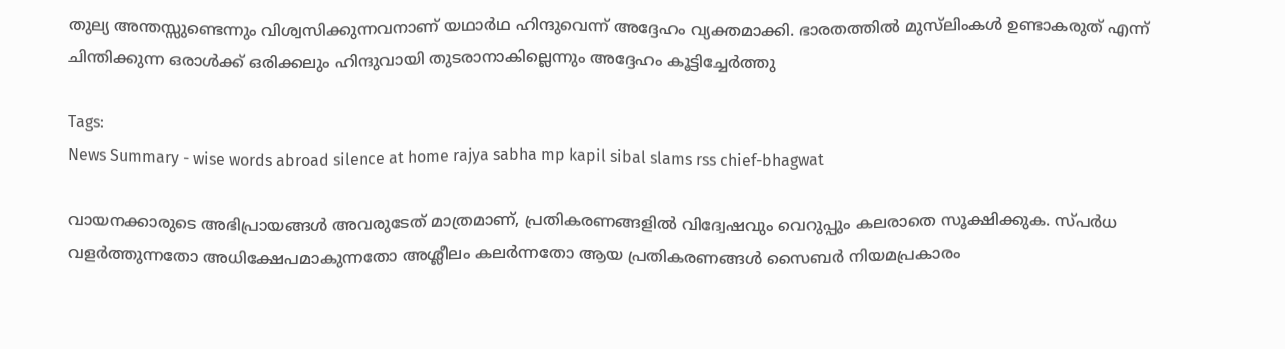തുല്യ അന്തസ്സുണ്ടെന്നും വിശ്വസിക്കുന്നവനാണ് യഥാർഥ ഹിന്ദുവെന്ന് അദ്ദേഹം വ്യക്തമാക്കി. ഭാരതത്തിൽ മുസ്‌ലിംകൾ ഉണ്ടാകരുത് എന്ന് ചിന്തിക്കുന്ന ഒരാൾക്ക് ഒരിക്കലും ഹിന്ദുവായി തുടരാനാകില്ലെന്നും അദ്ദേഹം കൂട്ടിച്ചേർത്തു

Tags:
News Summary - wise words abroad silence at home rajya sabha mp kapil sibal slams rss chief-bhagwat

വായനക്കാരുടെ അഭിപ്രായങ്ങള്‍ അവരുടേത് മാത്രമാണ്, പ്രതികരണങ്ങളിൽ വിദ്വേഷവും വെറുപ്പും കലരാതെ സൂക്ഷിക്കുക. സ്പർധ വളർത്തുന്നതോ അധിക്ഷേപമാകുന്നതോ അശ്ലീലം കലർന്നതോ ആയ പ്രതികരണങ്ങൾ സൈബർ നിയമപ്രകാരം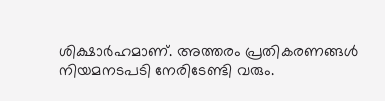ശിക്ഷാർഹമാണ്. അത്തരം പ്രതികരണങ്ങൾ നിയമനടപടി നേരിടേണ്ടി വരും.